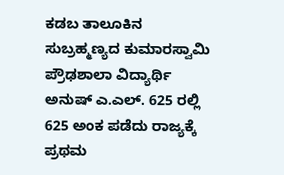ಕಡಬ ತಾಲೂಕಿನ ಸುಬ್ರಹ್ಮಣ್ಯದ ಕುಮಾರಸ್ವಾಮಿ ಪ್ರೌಢಶಾಲಾ ವಿದ್ಯಾರ್ಥಿ ಅನುಷ್ ಎ.ಎಲ್. 625 ರಲ್ಲಿ 625 ಅಂಕ ಪಡೆದು ರಾಜ್ಯಕ್ಕೆ ಪ್ರಥಮ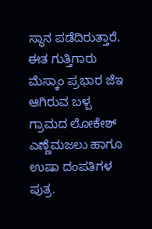ಸ್ಥಾನ ಪಡೆದಿರುತ್ತಾರೆ. ಈತ ಗುತ್ತಿಗಾರು ಮೆಸ್ಕಾಂ ಪ್ರಭಾರ ಜೆಇ ಆಗಿರುವ ಬಳ್ಪ ಗ್ರಾಮದ ಲೋಕೇಶ್ ಎಣ್ಣೆಮಜಲು ಹಾಗೂ ಉಷಾ ದಂಪತಿಗಳ ಪುತ್ರ.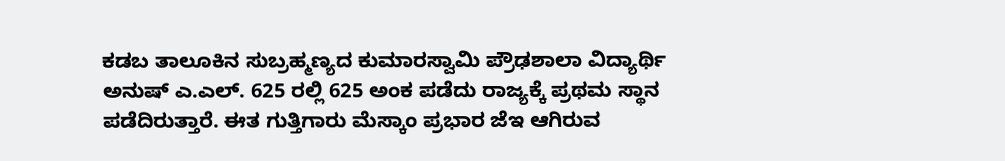ಕಡಬ ತಾಲೂಕಿನ ಸುಬ್ರಹ್ಮಣ್ಯದ ಕುಮಾರಸ್ವಾಮಿ ಪ್ರೌಢಶಾಲಾ ವಿದ್ಯಾರ್ಥಿ ಅನುಷ್ ಎ.ಎಲ್. 625 ರಲ್ಲಿ 625 ಅಂಕ ಪಡೆದು ರಾಜ್ಯಕ್ಕೆ ಪ್ರಥಮ ಸ್ಥಾನ ಪಡೆದಿರುತ್ತಾರೆ. ಈತ ಗುತ್ತಿಗಾರು ಮೆಸ್ಕಾಂ ಪ್ರಭಾರ ಜೆಇ ಆಗಿರುವ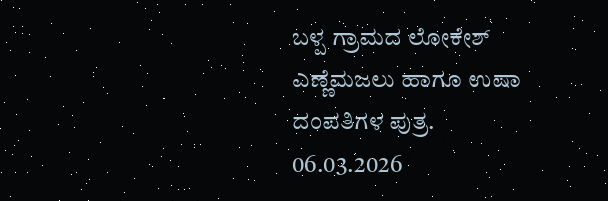ಬಳ್ಪ ಗ್ರಾಮದ ಲೋಕೇಶ್ ಎಣ್ಣೆಮಜಲು ಹಾಗೂ ಉಷಾ ದಂಪತಿಗಳ ಪುತ್ರ.
06.03.2026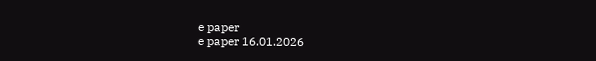e paper
e paper 16.01.2026